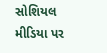સોશિયલ મીડિયા પર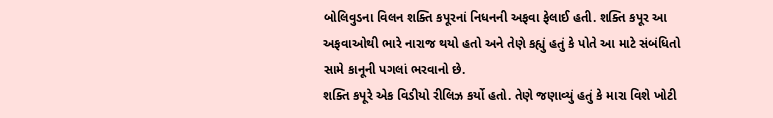બોલિવુડના વિલન શક્તિ કપૂરનાં નિધનની અફવા ફેલાઈ હતી. શક્તિ કપૂર આ અફવાઓથી ભારે નારાજ થયો હતો અને તેણે કહ્યું હતું કે પોતે આ માટે સંબંધિતો સામે કાનૂની પગલાં ભરવાનો છે.
શક્તિ કપૂરે એક વિડીયો રીલિઝ કર્યો હતો. તેણે જણાવ્યું હતું કે મારા વિશે ખોટી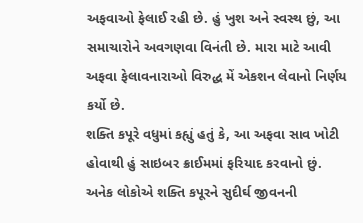અફવાઓ ફેલાઈ રહી છે. હું ખુશ અને સ્વસ્થ છું, આ સમાચારોને અવગણવા વિનંતી છે. મારા માટે આવી અફવા ફેલાવનારાઓ વિરુદ્ધ મેં એકશન લેવાનો નિર્ણય કર્યો છે.
શક્તિ કપૂરે વધુમાં કહ્યું હતું કે, આ અફવા સાવ ખોટી હોવાથી હું સાઇબર ક્રાઈમમાં ફરિયાદ કરવાનો છું. અનેક લોકોએ શક્તિ કપૂરને સુદીર્ઘ જીવનની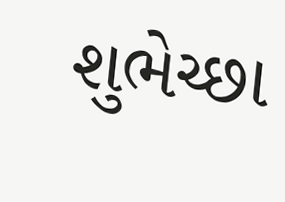શુભેચ્છા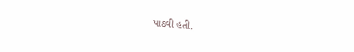પાઠવી હતી.